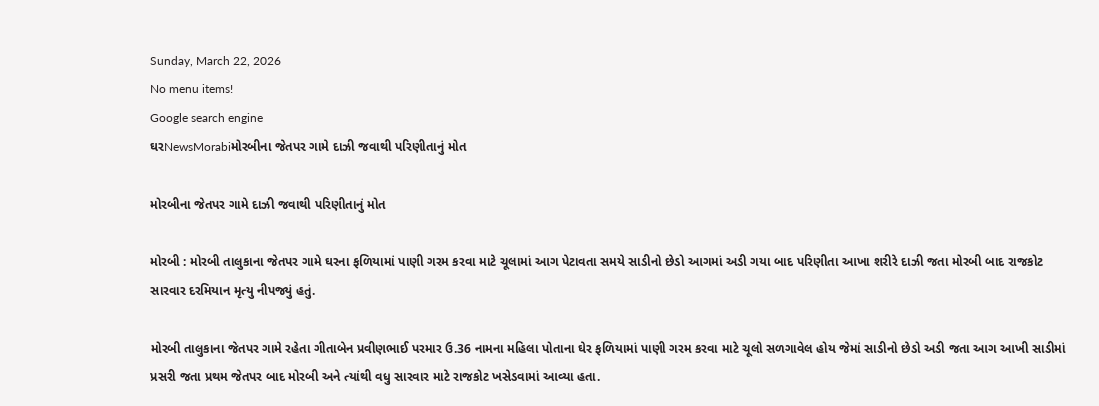Sunday, March 22, 2026
No menu items!
Google search engine
ઘરNewsMorabiમોરબીના જેતપર ગામે દાઝી જવાથી પરિણીતાનું મોત

મોરબીના જેતપર ગામે દાઝી જવાથી પરિણીતાનું મોત

મોરબી : મોરબી તાલુકાના જેતપર ગામે ઘરના ફળિયામાં પાણી ગરમ કરવા માટે ચૂલામાં આગ પેટાવતા સમયે સાડીનો છેડો આગમાં અડી ગયા બાદ પરિણીતા આખા શરીરે દાઝી જતા મોરબી બાદ રાજકોટ સારવાર દરમિયાન મૃત્યુ નીપજ્યું હતું.

મોરબી તાલુકાના જેતપર ગામે રહેતા ગીતાબેન પ્રવીણભાઈ પરમાર ઉ.36 નામના મહિલા પોતાના ઘેર ફળિયામાં પાણી ગરમ કરવા માટે ચૂલો સળગાવેલ હોય જેમાં સાડીનો છેડો અડી જતા આગ આખી સાડીમાં પ્રસરી જતા પ્રથમ જેતપર બાદ મોરબી અને ત્યાંથી વધુ સારવાર માટે રાજકોટ ખસેડવામાં આવ્યા હતા.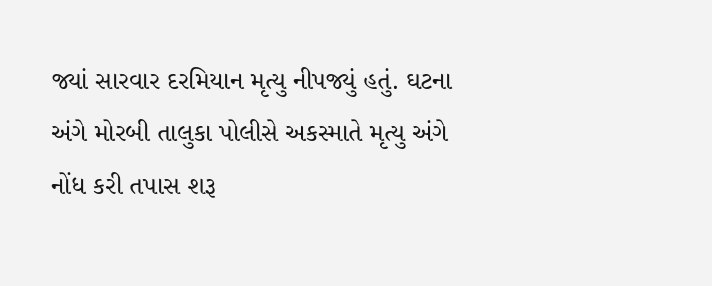જ્યાં સારવાર દરમિયાન મૃત્યુ નીપજ્યું હતું. ઘટના અંગે મોરબી તાલુકા પોલીસે અકસ્માતે મૃત્યુ અંગે નોંધ કરી તપાસ શરૂ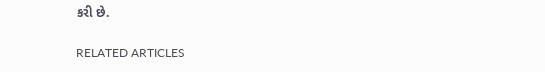કરી છે.

RELATED ARTICLES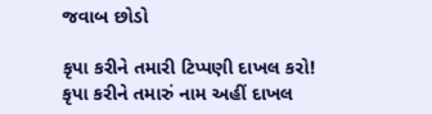જવાબ છોડો

કૃપા કરીને તમારી ટિપ્પણી દાખલ કરો!
કૃપા કરીને તમારું નામ અહીં દાખલ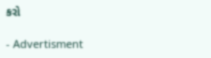કરો

- Advertisment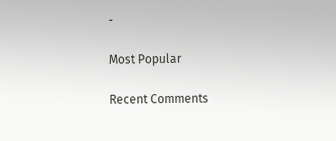-

Most Popular

Recent Comments